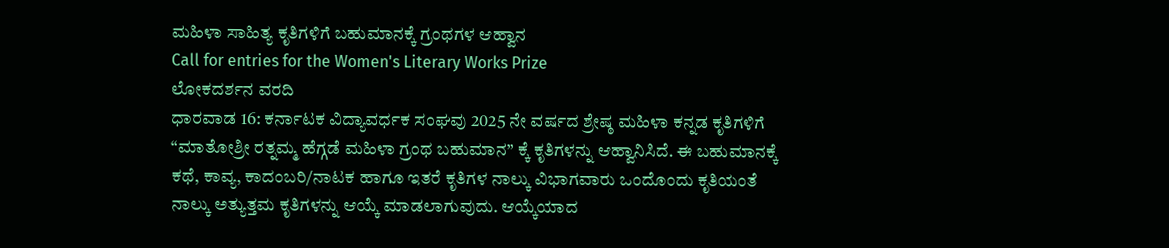ಮಹಿಳಾ ಸಾಹಿತ್ಯ ಕೃತಿಗಳಿಗೆ ಬಹುಮಾನಕ್ಕೆ ಗ್ರಂಥಗಳ ಆಹ್ವಾನ
Call for entries for the Women's Literary Works Prize
ಲೋಕದರ್ಶನ ವರದಿ
ಧಾರವಾಡ 16: ಕರ್ನಾಟಕ ವಿದ್ಯಾವರ್ಧಕ ಸಂಘವು 2025 ನೇ ವರ್ಷದ ಶ್ರೇಷ್ಠ ಮಹಿಳಾ ಕನ್ನಡ ಕೃತಿಗಳಿಗೆ “ಮಾತೋಶ್ರೀ ರತ್ನಮ್ಮ ಹೆಗ್ಗಡೆ ಮಹಿಳಾ ಗ್ರಂಥ ಬಹುಮಾನ” ಕ್ಕೆ ಕೃತಿಗಳನ್ನು ಆಹ್ವಾನಿಸಿದೆ. ಈ ಬಹುಮಾನಕ್ಕೆ ಕಥೆ, ಕಾವ್ಯ, ಕಾದಂಬರಿ/ನಾಟಕ ಹಾಗೂ ಇತರೆ ಕೃತಿಗಳ ನಾಲ್ಕು ವಿಭಾಗವಾರು ಒಂದೊಂದು ಕೃತಿಯಂತೆ ನಾಲ್ಕು ಅತ್ಯುತ್ತಮ ಕೃತಿಗಳನ್ನು ಆಯ್ಕೆ ಮಾಡಲಾಗುವುದು. ಆಯ್ಕೆಯಾದ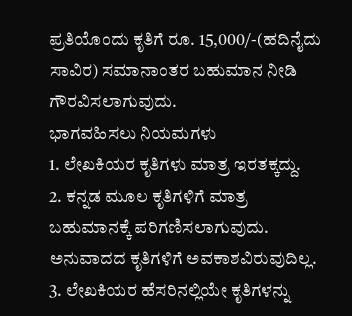ಪ್ರತಿಯೊಂದು ಕೃತಿಗೆ ರೂ. 15,000/-(ಹದಿನೈದು ಸಾವಿರ) ಸಮಾನಾಂತರ ಬಹುಮಾನ ನೀಡಿ ಗೌರವಿಸಲಾಗುವುದು.
ಭಾಗವಹಿಸಲು ನಿಯಮಗಳು
1. ಲೇಖಕಿಯರ ಕೃತಿಗಳು ಮಾತ್ರ ಇರತಕ್ಕದ್ದು.
2. ಕನ್ನಡ ಮೂಲ ಕೃತಿಗಳಿಗೆ ಮಾತ್ರ ಬಹುಮಾನಕ್ಕೆ ಪರಿಗಣಿಸಲಾಗುವುದು. ಅನುವಾದದ ಕೃತಿಗಳಿಗೆ ಅವಕಾಶವಿರುವುದಿಲ್ಲ.
3. ಲೇಖಕಿಯರ ಹೆಸರಿನಲ್ಲಿಯೇ ಕೃತಿಗಳನ್ನು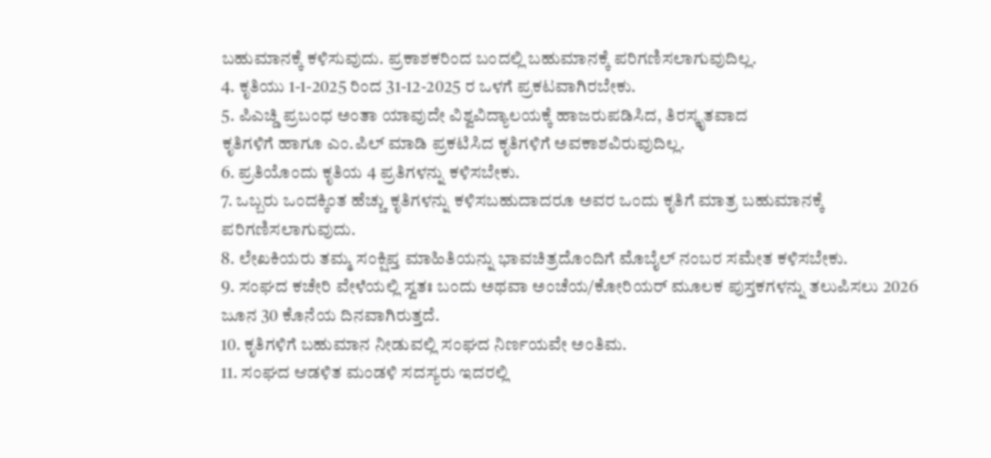ಬಹುಮಾನಕ್ಕೆ ಕಳಿಸುವುದು. ಪ್ರಕಾಶಕರಿಂದ ಬಂದಲ್ಲಿ ಬಹುಮಾನಕ್ಕೆ ಪರಿಗಣಿಸಲಾಗುವುದಿಲ್ಲ.
4. ಕೃತಿಯು 1-1-2025 ರಿಂದ 31-12-2025 ರ ಒಳಗೆ ಪ್ರಕಟವಾಗಿರಬೇಕು.
5. ಪಿಎಚ್ಡಿ ಪ್ರಬಂಧ ಅಂತಾ ಯಾವುದೇ ವಿಶ್ವವಿದ್ಯಾಲಯಕ್ಕೆ ಹಾಜರುಪಡಿಸಿದ, ತಿರಸ್ಕೃತವಾದ
ಕೃತಿಗಳಿಗೆ ಹಾಗೂ ಎಂ.ಪಿಲ್ ಮಾಡಿ ಪ್ರಕಟಿಸಿದ ಕೃತಿಗಳಿಗೆ ಅವಕಾಶವಿರುವುದಿಲ್ಲ.
6. ಪ್ರತಿಯೊಂದು ಕೃತಿಯ 4 ಪ್ರತಿಗಳನ್ನು ಕಳಿಸಬೇಕು.
7. ಒಬ್ಬರು ಒಂದಕ್ಕಿಂತ ಹೆಚ್ಚು ಕೃತಿಗಳನ್ನು ಕಳಿಸಬಹುದಾದರೂ ಅವರ ಒಂದು ಕೃತಿಗೆ ಮಾತ್ರ ಬಹುಮಾನಕ್ಕೆ ಪರಿಗಣಿಸಲಾಗುವುದು.
8. ಲೇಖಕಿಯರು ತಮ್ಮ ಸಂಕ್ಷಿಪ್ತ ಮಾಹಿತಿಯನ್ನು ಭಾವಚಿತ್ರದೊಂದಿಗೆ ಮೊಬೈಲ್ ನಂಬರ ಸಮೇತ ಕಳಿಸಬೇಕು.
9. ಸಂಘದ ಕಚೇರಿ ವೇಳೆಯಲ್ಲಿ ಸ್ವತಃ ಬಂದು ಅಥವಾ ಅಂಚೆಯ/ಕೋರಿಯರ್ ಮೂಲಕ ಪುಸ್ತಕಗಳನ್ನು ತಲುಪಿಸಲು 2026 ಜೂನ 30 ಕೊನೆಯ ದಿನವಾಗಿರುತ್ತದೆ.
10. ಕೃತಿಗಳಿಗೆ ಬಹುಮಾನ ನೀಡುವಲ್ಲಿ ಸಂಘದ ನಿರ್ಣಯವೇ ಅಂತಿಮ.
11. ಸಂಘದ ಆಡಳಿತ ಮಂಡಳಿ ಸದಸ್ಯರು ಇದರಲ್ಲಿ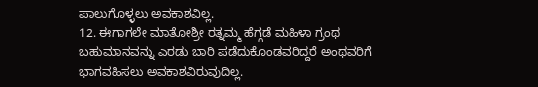ಪಾಲುಗೊಳ್ಳಲು ಅವಕಾಶವಿಲ್ಲ.
12. ಈಗಾಗಲೇ ಮಾತೋಶ್ರೀ ರತ್ನಮ್ಮ ಹೆಗ್ಗಡೆ ಮಹಿಳಾ ಗ್ರಂಥ ಬಹುಮಾನವನ್ನು ಎರಡು ಬಾರಿ ಪಡೆದುಕೊಂಡವರಿದ್ದರೆ ಅಂಥವರಿಗೆ ಭಾಗವಹಿಸಲು ಅವಕಾಶವಿರುವುದಿಲ್ಲ.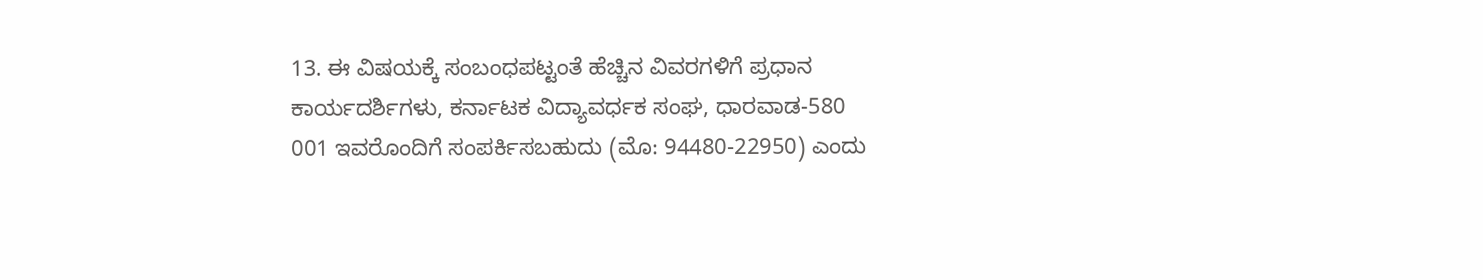13. ಈ ವಿಷಯಕ್ಕೆ ಸಂಬಂಧಪಟ್ಟಂತೆ ಹೆಚ್ಚಿನ ವಿವರಗಳಿಗೆ ಪ್ರಧಾನ ಕಾರ್ಯದರ್ಶಿಗಳು, ಕರ್ನಾಟಕ ವಿದ್ಯಾವರ್ಧಕ ಸಂಘ, ಧಾರವಾಡ-580 001 ಇವರೊಂದಿಗೆ ಸಂಪರ್ಕಿಸಬಹುದು (ಮೊ: 94480-22950) ಎಂದು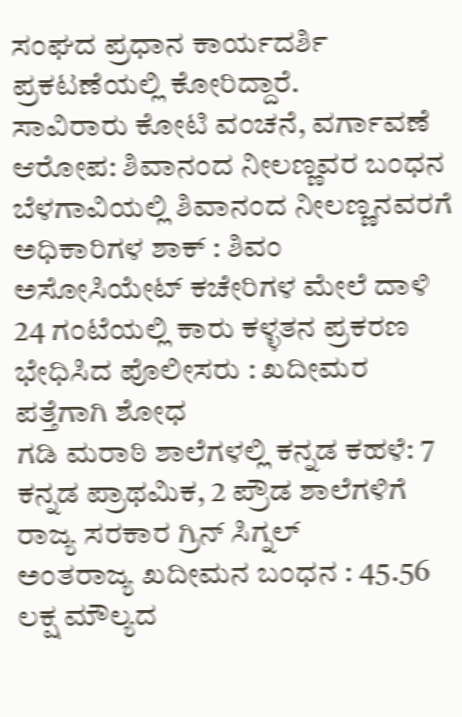ಸಂಘದ ಪ್ರಧಾನ ಕಾರ್ಯದರ್ಶಿ ಪ್ರಕಟಣೆಯಲ್ಲಿ ಕೋರಿದ್ದಾರೆ.
ಸಾವಿರಾರು ಕೋಟಿ ವಂಚನೆ, ವರ್ಗಾವಣೆ ಆರೋಪ: ಶಿವಾನಂದ ನೀಲಣ್ಣವರ ಬಂಧನ
ಬೆಳಗಾವಿಯಲ್ಲಿ ಶಿವಾನಂದ ನೀಲಣ್ಣನವರಗೆ ಅಧಿಕಾರಿಗಳ ಶಾಕ್ : ಶಿವಂ ಅಸೋಸಿಯೇಟ್ ಕಚೇರಿಗಳ ಮೇಲೆ ದಾಳಿ
24 ಗಂಟೆಯಲ್ಲಿ ಕಾರು ಕಳ್ಳತನ ಪ್ರಕರಣ ಭೇಧಿಸಿದ ಪೊಲೀಸರು : ಖದೀಮರ ಪತ್ತೆಗಾಗಿ ಶೋಧ
ಗಡಿ ಮರಾಠಿ ಶಾಲೆಗಳಲ್ಲಿ ಕನ್ನಡ ಕಹಳೆ: 7 ಕನ್ನಡ ಪ್ರಾಥಮಿಕ, 2 ಪ್ರೌಡ ಶಾಲೆಗಳಿಗೆ ರಾಜ್ಯ ಸರಕಾರ ಗ್ರಿನ್ ಸಿಗ್ನಲ್
ಅಂತರಾಜ್ಯ ಖದೀಮನ ಬಂಧನ : 45.56 ಲಕ್ಷ ಮೌಲ್ಯದ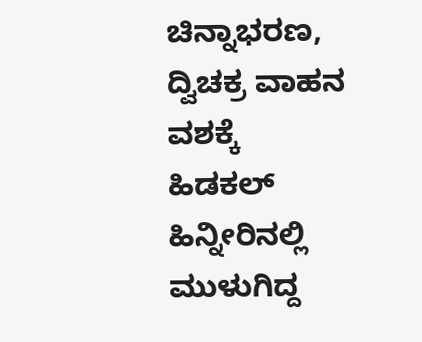ಚಿನ್ನಾಭರಣ, ದ್ವಿಚಕ್ರ ವಾಹನ ವಶಕ್ಕೆ
ಹಿಡಕಲ್ ಹಿನ್ನೀರಿನಲ್ಲಿ ಮುಳುಗಿದ್ದ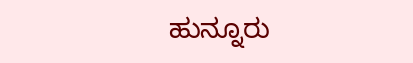ಹುನ್ನೂರು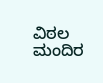ವಿಠಲ ಮಂದಿರ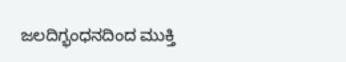ಜಲದಿಗ್ಭಂಧನದಿಂದ ಮುಕ್ತಿ